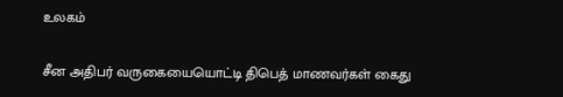உலகம்

சீன அதிபர் வருகையையொட்டி திபெத் மாணவர்கள் கைது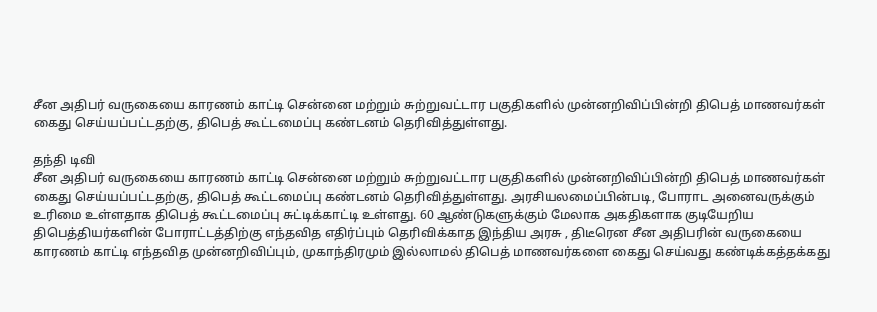சீன அதிபர் வருகையை காரணம் காட்டி சென்னை மற்றும் சுற்றுவட்டார பகுதிகளில் முன்னறிவிப்பின்றி திபெத் மாணவர்கள் கைது செய்யப்பட்டதற்கு, திபெத் கூட்டமைப்பு கண்டனம் தெரிவித்துள்ளது.

தந்தி டிவி
சீன அதிபர் வருகையை காரணம் காட்டி சென்னை மற்றும் சுற்றுவட்டார பகுதிகளில் முன்னறிவிப்பின்றி திபெத் மாணவர்கள் கைது செய்யப்பட்டதற்கு, திபெத் கூட்டமைப்பு கண்டனம் தெரிவித்துள்ளது. அரசியலமைப்பின்படி, போராட அனைவருக்கும் உரிமை உள்ளதாக திபெத் கூட்டமைப்பு சுட்டிக்காட்டி உள்ளது. 60 ஆண்டுகளுக்கும் மேலாக அகதிகளாக குடியேறிய திபெத்தியர்களின் போராட்டத்திற்கு எந்தவித எதிர்ப்பும் தெரிவிக்காத இந்திய அரசு , திடீரென சீன அதிபரின் வருகையை காரணம் காட்டி எந்தவித முன்னறிவிப்பும், முகாந்திரமும் இல்லாமல் திபெத் மாணவர்களை கைது செய்வது கண்டிக்கத்தக்கது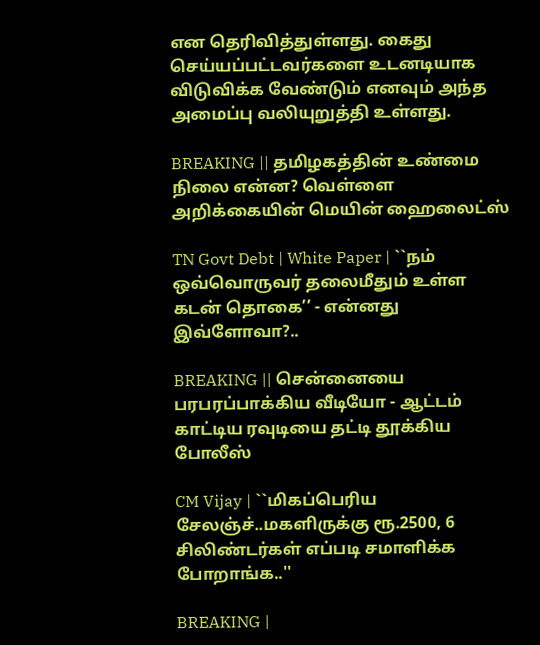என தெரிவித்துள்ளது. கைது செய்யப்பட்டவர்களை உடனடியாக விடுவிக்க வேண்டும் எனவும் அந்த அமைப்பு வலியுறுத்தி உள்ளது.

BREAKING || தமிழகத்தின் உண்மை நிலை என்ன? வெள்ளை அறிக்கையின் மெயின் ஹைலைட்ஸ்

TN Govt Debt | White Paper | ``நம் ஒவ்வொருவர் தலைமீதும் உள்ள கடன் தொகை’’ - என்னது இவ்ளோவா?..

BREAKING || சென்னையை பரபரப்பாக்கிய வீடியோ - ஆட்டம் காட்டிய ரவுடியை தட்டி தூக்கிய போலீஸ்

CM Vijay | ``மிகப்பெரிய சேலஞ்ச்..மகளிருக்கு ரூ.2500, 6 சிலிண்டர்கள் எப்படி சமாளிக்க போறாங்க..''

BREAKING |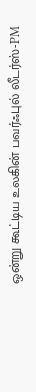ஒன்று கூட்டிய உலகின் பவர்ஃபுல் லீடர்ஸ்-PM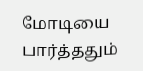மோடியை பார்த்ததும்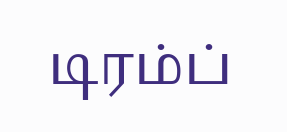டிரம்ப்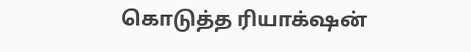கொடுத்த ரியாக்‌ஷன்